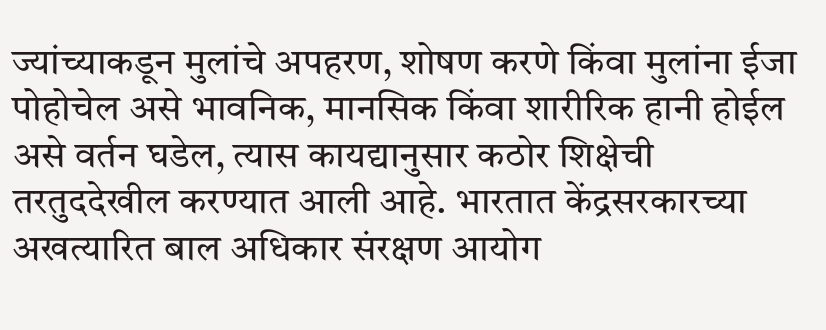ज्यांच्याकडून मुलांचे अपहरण, शोषण करणे किंवा मुलांना ईजा पोहोचेल असे भावनिक, मानसिक किंवा शारीरिक हानी होईल असे वर्तन घडेल, त्यास कायद्यानुसार कठोर शिक्षेची तरतुददेखील करण्यात आली आहे. भारतात केंद्रसरकारच्या अखत्यारित बाल अधिकार संरक्षण आयोग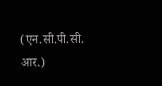(एन.सी.पी.सी. आर.)